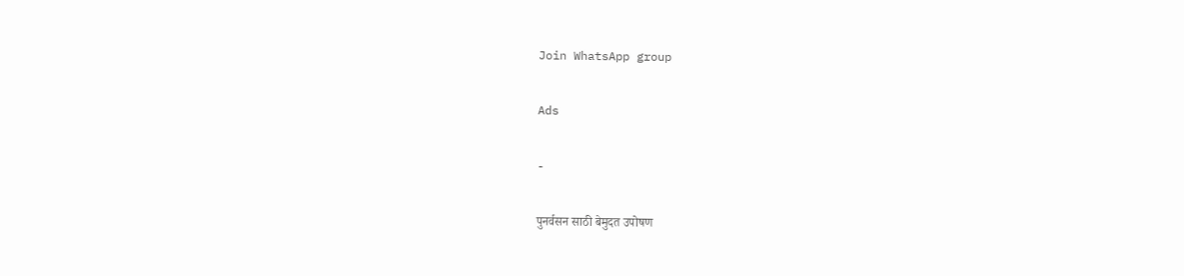Join WhatsApp group

Ads

-

पुनर्वसन साठी बेमुदत उपोषण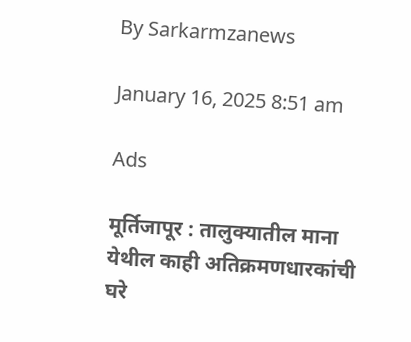By Sarkarmzanews

January 16, 2025 8:51 am

Ads

मूर्तिजापूर : तालुक्यातील माना येथील काही अतिक्रमणधारकांची घरे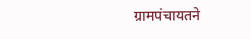ग्रामपंचायतने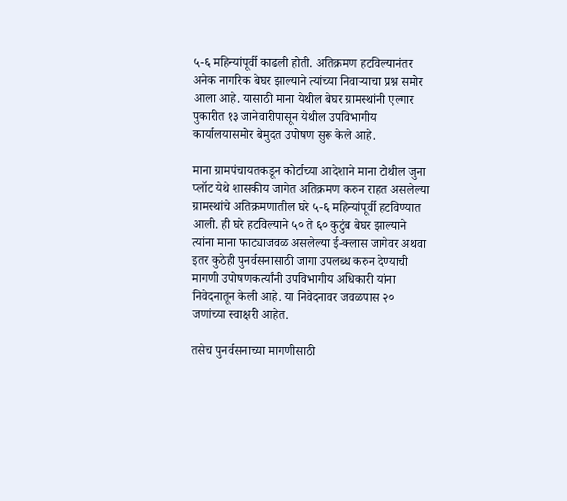५-६ महिन्यांपूर्वी काढली होती. अतिक्रमण हटविल्यानंतर अनेक नागरिक बेघर झाल्याने त्यांच्या निवाऱ्याचा प्रश्न समोर आला आहे. यासाठी माना येथील बेघर ग्रामस्थांनी एल्गार पुकारीत १३ जानेवारीपासून येथील उपविभागीय कार्यालयासमोर बेमुदत उपोषण सुरू केले आहे.

माना ग्रामपंचायतकडून कोर्टाच्या आदेशाने माना टोथील जुना प्लॉट येथे शासकीय जागेत अतिक्रमण करुन राहत असलेल्या ग्रामस्थांचे अतिक्रमणातील घरे ५-६ महिन्यांपूर्वी हटविण्यात आली. ही घरे हटविल्याने ५० ते ६० कुटुंब बेघर झाल्याने त्यांना माना फाट्याजवळ असलेल्या ई-क्लास जागेवर अथवा इतर कुठेही पुनर्वसनासाठी जागा उपलब्ध करुन देण्याची मागणी उपोषणकर्त्यांनी उपविभागीय अधिकारी यांना निवेदनातून केली आहे. या निवेदनावर जवळपास २० जणांच्या स्वाक्षरी आहेत.

तसेच पुनर्वसनाच्या मागणीसाठी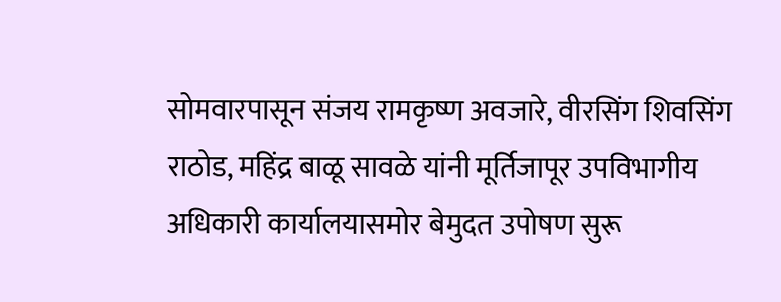सोमवारपासून संजय रामकृष्ण अवजारे, वीरसिंग शिवसिंग राठोड, महिंद्र बाळू सावळे यांनी मूर्तिजापूर उपविभागीय अधिकारी कार्यालयासमोर बेमुदत उपोषण सुरू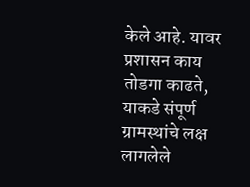केले आहे. यावर प्रशासन काय तोडगा काढते, याकडे संपूर्ण ग्रामस्थांचे लक्ष लागलेले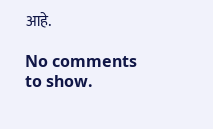आहे.

No comments to show.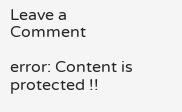Leave a Comment

error: Content is protected !!